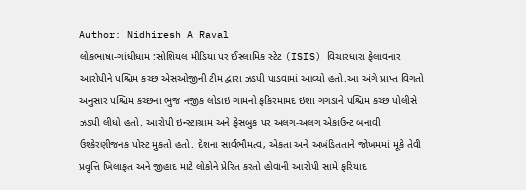Author: Nidhiresh A Raval
લોકભાષા-ગાંધીધામ :સોશિયલ મીડિયા પર ઈસ્લામિક સ્ટેટ (ISIS) વિચારધારા ફેલાવનાર આરોપીને પશ્ચિમ કચ્છ એસઓજીની ટીમ દ્વારા ઝડપી પાડવામાં આવ્યો હતો.આ અંગે પ્રાપ્ત વિગતો અનુસાર પશ્ચિમ કચ્છના ભુજ નજીક લોડાઇ ગામનો ફકિરમામદ ઇશા ગગડાને પશ્ચિમ કચ્છ પોલીસે ઝડપી લીધો હતો. આરોપી ઇન્સ્ટાગ્રામ અને ફેસબુક પર અલગ-અલગ એકાઉન્ટ બનાવી ઉશ્કેરણીજનક પોસ્ટ મુકતો હતો. દેશના સાર્વભૌમત્વ, એકતા અને અખંડિતતાને જોખમમાં મૂકે તેવી પ્રવૃત્તિ ખિલાફત અને જીહાદ માટે લોકોને પ્રેરિત કરતો હોવાની આરોપી સામે ફરિયાદ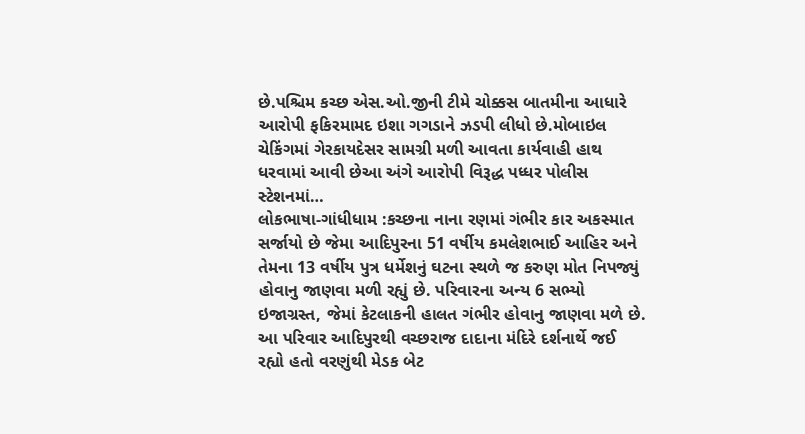છે.પશ્ચિમ કચ્છ એસ.ઓ.જીની ટીમે ચોક્કસ બાતમીના આધારે આરોપી ફકિરમામદ ઇશા ગગડાને ઝડપી લીધો છે.મોબાઇલ ચેકિંગમાં ગેરકાયદેસર સામગ્રી મળી આવતા કાર્યવાહી હાથ ધરવામાં આવી છેઆ અંગે આરોપી વિરૂદ્ધ પધ્ધર પોલીસ સ્ટેશનમાં…
લોકભાષા-ગાંધીધામ :કચ્છના નાના રણમાં ગંભીર કાર અકસ્માત સર્જાયો છે જેમા આદિપુરના 51 વર્ષીય કમલેશભાઈ આહિર અને તેમના 13 વર્ષીય પુત્ર ધર્મેશનું ઘટના સ્થળે જ કરુણ મોત નિપજ્યું હોવાનુ જાણવા મળી રહ્યું છે. પરિવારના અન્ય 6 સભ્યો ઇજાગ્રસ્ત, જેમાં કેટલાકની હાલત ગંભીર હોવાનુ જાણવા મળે છે. આ પરિવાર આદિપુરથી વચ્છરાજ દાદાના મંદિરે દર્શનાર્થે જઈ રહ્યો હતો વરણુંથી મેડક બેટ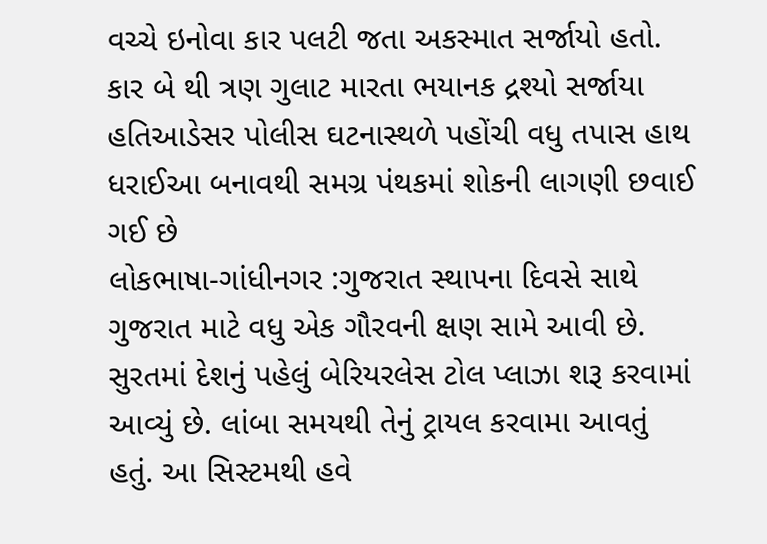વચ્ચે ઇનોવા કાર પલટી જતા અકસ્માત સર્જાયો હતો. કાર બે થી ત્રણ ગુલાટ મારતા ભયાનક દ્રશ્યો સર્જાયા હતિઆડેસર પોલીસ ઘટનાસ્થળે પહોંચી વધુ તપાસ હાથ ધરાઈઆ બનાવથી સમગ્ર પંથકમાં શોકની લાગણી છવાઈ ગઈ છે
લોકભાષા-ગાંધીનગર :ગુજરાત સ્થાપના દિવસે સાથે ગુજરાત માટે વધુ એક ગૌરવની ક્ષણ સામે આવી છે. સુરતમાં દેશનું પહેલું બેરિયરલેસ ટોલ પ્લાઝા શરૂ કરવામાં આવ્યું છે. લાંબા સમયથી તેનું ટ્રાયલ કરવામા આવતું હતું. આ સિસ્ટમથી હવે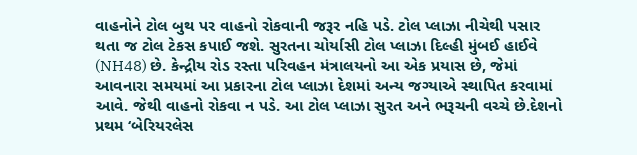વાહનોને ટોલ બુથ પર વાહનો રોકવાની જરૂર નહિ પડે. ટોલ પ્લાઝા નીચેથી પસાર થતા જ ટોલ ટેકસ કપાઈ જશે. સુરતના ચોર્યાસી ટોલ પ્લાઝા દિલ્હી મુંબઈ હાઈવે (NH48) છે. કેન્દ્રીય રોડ રસ્તા પરિવહન મંત્રાલયનો આ એક પ્રયાસ છે, જેમાં આવનારા સમયમાં આ પ્રકારના ટોલ પ્લાઝા દેશમાં અન્ય જગ્યાએ સ્થાપિત કરવામાં આવે. જેથી વાહનો રોકવા ન પડે. આ ટોલ પ્લાઝા સુરત અને ભરૂચની વચ્ચે છે.દેશનો પ્રથમ ‘બેરિયરલેસ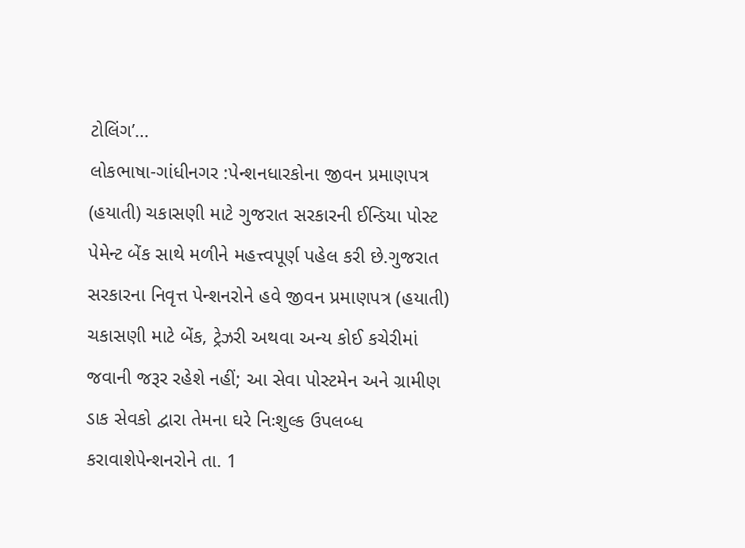ટોલિંગ’…
લોકભાષા-ગાંધીનગર :પેન્શનધારકોના જીવન પ્રમાણપત્ર (હયાતી) ચકાસણી માટે ગુજરાત સરકારની ઈન્ડિયા પોસ્ટ પેમેન્ટ બેંક સાથે મળીને મહત્ત્વપૂર્ણ પહેલ કરી છે.ગુજરાત સરકારના નિવૃત્ત પેન્શનરોને હવે જીવન પ્રમાણપત્ર (હયાતી) ચકાસણી માટે બેંક, ટ્રેઝરી અથવા અન્ય કોઈ કચેરીમાં જવાની જરૂર રહેશે નહીં; આ સેવા પોસ્ટમેન અને ગ્રામીણ ડાક સેવકો દ્વારા તેમના ઘરે નિઃશુલ્ક ઉપલબ્ધ કરાવાશેપેન્શનરોને તા. 1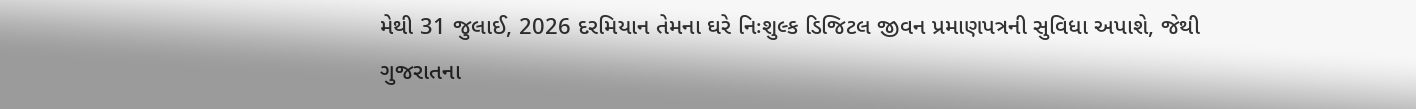મેથી 31 જુલાઈ, 2026 દરમિયાન તેમના ઘરે નિઃશુલ્ક ડિજિટલ જીવન પ્રમાણપત્રની સુવિધા અપાશે, જેથી ગુજરાતના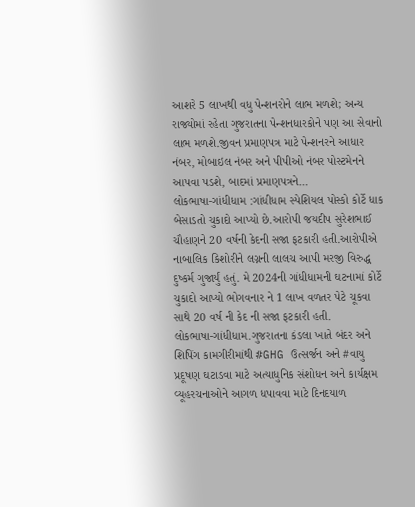આશરે 5 લાખથી વધુ પેન્શનરોને લાભ મળશે; અન્ય રાજ્યોમાં રહેતા ગુજરાતના પેન્શનધારકોને પણ આ સેવાનો લાભ મળશે.જીવન પ્રમાણપત્ર માટે પેન્શનરને આધાર નંબર, મોબાઇલ નંબર અને પીપીઓ નંબર પોસ્ટમેનને આપવા પડશે, બાદમાં પ્રમાણપત્રને…
લોકભાષા-ગાંધીધામ :ગાંધીધામ સ્પેશિયલ પોસ્કો કોર્ટે ધાક બેસાડતો ચુકાદો આપ્યો છે.આરોપી જયદીપ સુરેશભાઈ ચૌહાણને 20 વર્ષની કેદની સજા ફટકારી હતી.આરોપીએ નાબાલિક કિશોરીને લગ્નની લાલચ આપી મરજી વિરુદ્ધ દુષ્કર્મ ગુજાર્યું હતું. મે 2024ની ગાંધીધામની ઘટનામાં કોર્ટે ચુકાદો આપ્યો ભોગવનાર ને 1 લાખ વળતર પેટે ચૂકવા સાથે 20 વર્ષ ની કેદ ની સજા ફટકારી હતી.
લોકભાષા-ગાંધીધામ.ગુજરાતના કંડલા ખાતે બંદર અને શિપિંગ કામગીરીમાંથી #GHG ઉત્સર્જન અને #વાયુ પ્રદૂષણ ઘટાડવા માટે અત્યાધુનિક સંશોધન અને કાર્યક્ષમ વ્યૂહરચનાઓને આગળ ધપાવવા માટે દિનદયાળ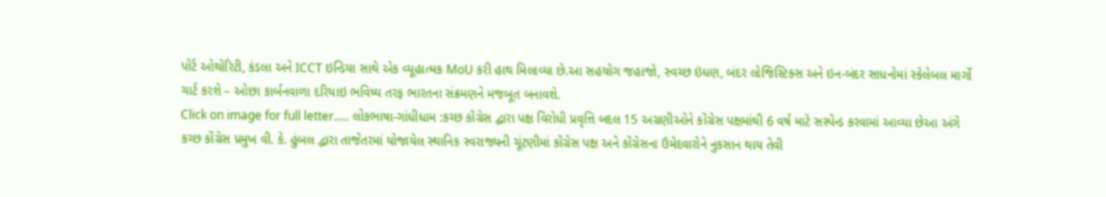પોર્ટ ઓથોરિટી, કંડલા અને ICCT ઇન્ડિયા સાથે એક વ્યૂહાત્મક MoU કરી હાથ મિલાવ્યા છે.આ સહયોગ જહાજો, સ્વચ્છ ઇંધણ, બંદર લોજિસ્ટિક્સ અને ઇન-બંદર સાધનોમાં સ્કેલેબલ માર્ગો ચાર્ટ કરશે – ઓછા કાર્બનવાળા દરિયાઇ ભવિષ્ય તરફ ભારતના સંક્રમણને મજબૂત બનાવશે.
Click on image for full letter….. લોકભાષા-ગાંધીધામ :કચ્છ કોંગ્રેસ દ્વારા પક્ષ વિરોધી પ્રવૃત્તિ બદલ 15 અગ્રણીઓને કોંગ્રેસ પક્ષમાંથી 6 વર્ષ માટે સસ્પેન્ડ કરવામાં આવ્યા છેઆ અંગે કચ્છ કોંગ્રેસ પ્રમુખ વી. કે. હુંબલ દ્વારા તાજેતરમાં યોજાયેલ સ્થાનિક સ્વરાજ્યની ચૂંટણીમાં કોંગ્રેસ પક્ષ અને કોંગ્રેસના ઉમેદવારોને નુકસાન થાય તેવી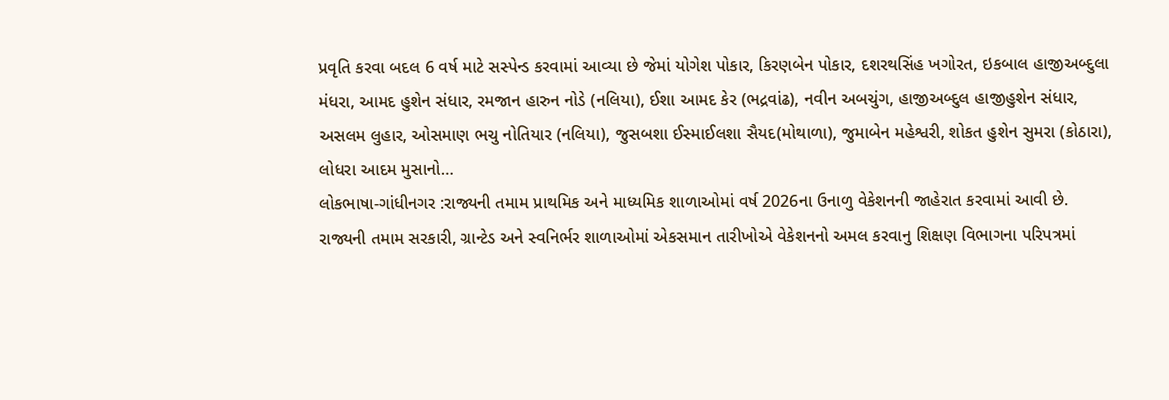પ્રવૃતિ કરવા બદલ 6 વર્ષ માટે સસ્પેન્ડ કરવામાં આવ્યા છે જેમાં યોગેશ પોકાર, કિરણબેન પોકાર, દશરથસિંહ ખગોરત, ઇકબાલ હાજીઅબ્દુલા મંધરા, આમદ હુશેન સંધાર, રમજાન હારુન નોડે (નલિયા), ઈશા આમદ કેર (ભદ્રવાંઢ), નવીન અબચુંગ, હાજીઅબ્દુલ હાજીહુશેન સંધાર, અસલમ લુહાર, ઓસમાણ ભચુ નોતિયાર (નલિયા), જુસબશા ઈસ્માઈલશા સૈયદ(મોથાળા), જુમાબેન મહેશ્વરી, શોકત હુશેન સુમરા (કોઠારા), લોધરા આદમ મુસાનો…
લોકભાષા-ગાંધીનગર :રાજ્યની તમામ પ્રાથમિક અને માધ્યમિક શાળાઓમાં વર્ષ 2026ના ઉનાળુ વેકેશનની જાહેરાત કરવામાં આવી છે. રાજ્યની તમામ સરકારી, ગ્રાન્ટેડ અને સ્વનિર્ભર શાળાઓમાં એકસમાન તારીખોએ વેકેશનનો અમલ કરવાનુ શિક્ષણ વિભાગના પરિપત્રમાં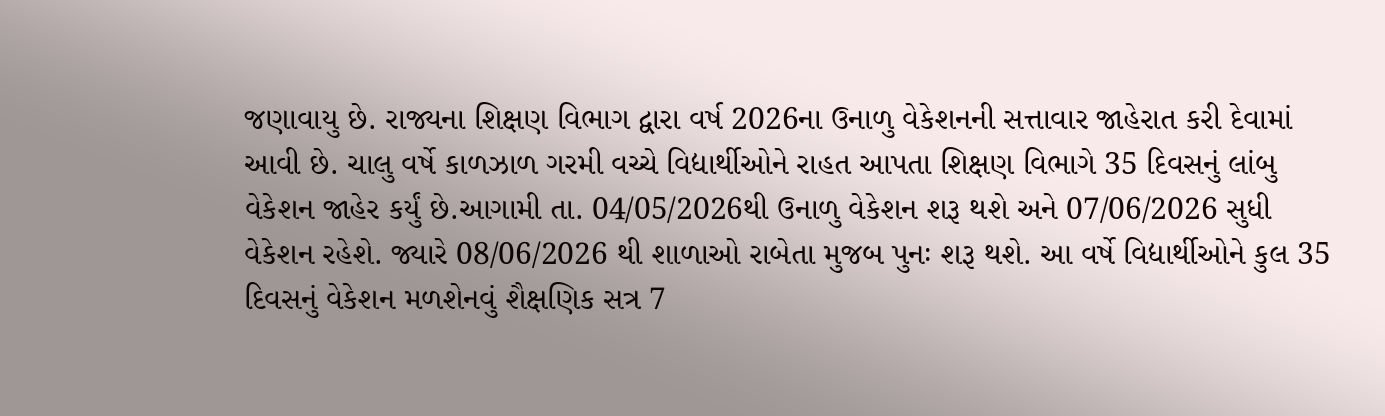જણાવાયુ છે. રાજ્યના શિક્ષણ વિભાગ દ્વારા વર્ષ 2026ના ઉનાળુ વેકેશનની સત્તાવાર જાહેરાત કરી દેવામાં આવી છે. ચાલુ વર્ષે કાળઝાળ ગરમી વચ્ચે વિદ્યાર્થીઓને રાહત આપતા શિક્ષણ વિભાગે 35 દિવસનું લાંબુ વેકેશન જાહેર કર્યું છે.આગામી તા. 04/05/2026થી ઉનાળુ વેકેશન શરૂ થશે અને 07/06/2026 સુધી વેકેશન રહેશે. જ્યારે 08/06/2026 થી શાળાઓ રાબેતા મુજબ પુનઃ શરૂ થશે. આ વર્ષે વિદ્યાર્થીઓને કુલ 35 દિવસનું વેકેશન મળશેનવું શૈક્ષણિક સત્ર 7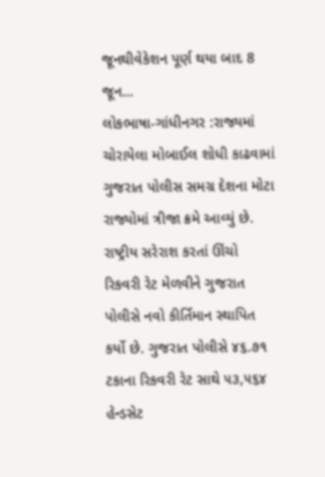જૂનથીવેકેશન પૂર્ણ થયા બાદ 8 જૂન…
લોકભાષા-ગાંધીનગર :રાજ્યમાં ચોરાયેલા મોબાઈલ શોધી કાઢવામાં ગુજરાત પોલીસ સમગ્ર દેશના મોટા રાજ્યોમાં ત્રીજા ક્રમે આવ્યું છે. રાષ્ટ્રીય સરેરાશ કરતાં ઊંચો રિકવરી રેટ મેળવીને ગુજરાત પોલીસે નવો કીર્તિમાન સ્થાપિત કર્યો છે. ગુજરાત પોલીસે ૪૬.૭૧ ટકાના રિકવરી રેટ સાથે ૫૩,૫૬૪ હેન્ડસેટ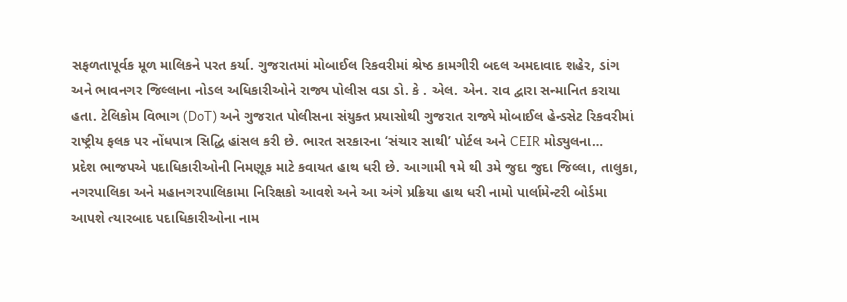સફળતાપૂર્વક મૂળ માલિકને પરત કર્યા. ગુજરાતમાં મોબાઈલ રિકવરીમાં શ્રેષ્ઠ કામગીરી બદલ અમદાવાદ શહેર, ડાંગ અને ભાવનગર જિલ્લાના નોડલ અધિકારીઓને રાજ્ય પોલીસ વડા ડો. કે . એલ. એન. રાવ દ્વારા સન્માનિત કરાયા હતા. ટેલિકોમ વિભાગ (DoT) અને ગુજરાત પોલીસના સંયુક્ત પ્રયાસોથી ગુજરાત રાજ્યે મોબાઈલ હેન્ડસેટ રિકવરીમાં રાષ્ટ્રીય ફલક પર નોંધપાત્ર સિદ્ધિ હાંસલ કરી છે. ભારત સરકારના ‘સંચાર સાથી’ પોર્ટલ અને CEIR મોડ્યુલના…
પ્રદેશ ભાજપએ પદાધિકારીઓની નિમણૂક માટે કવાયત હાથ ધરી છે. આગામી ૧મે થી ૩મે જુદા જુદા જિલ્લા, તાલુકા, નગરપાલિકા અને મહાનગરપાલિકામા નિરિક્ષકો આવશે અને આ અંગે પ્રક્રિયા હાથ ધરી નામો પાર્લામેન્ટરી બોર્ડમા આપશે ત્યારબાદ પદાધિકારીઓના નામ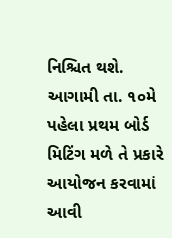નિશ્ચિત થશે. આગામી તા. ૧૦મે પહેલા પ્રથમ બોર્ડ મિટિંગ મળે તે પ્રકારે આયોજન કરવામાં આવી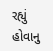રહ્યું હોવાનુ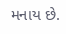મનાય છે.